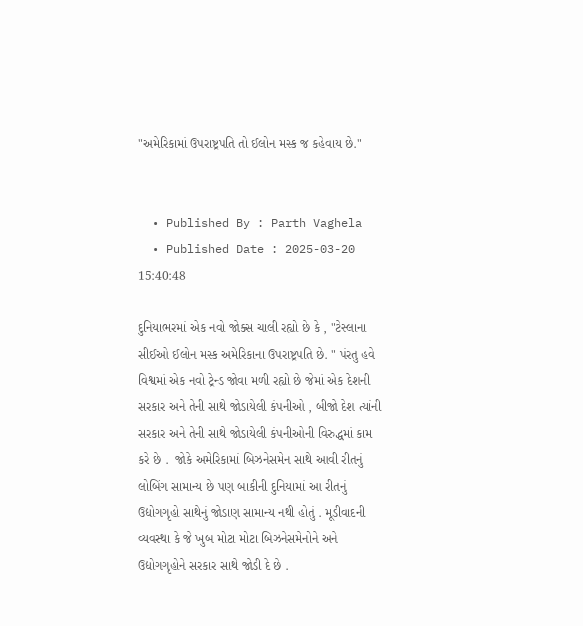"અમેરિકામાં ઉપરાષ્ટ્રપતિ તો ઈલોન મસ્ક જ કહેવાય છે."


  • Published By : Parth Vaghela
  • Published Date : 2025-03-20 15:40:48

દુનિયાભરમાં એક નવો જોક્સ ચાલી રહ્યો છે કે , "ટેસ્લાના સીઈઓ ઈલોન મસ્ક અમેરિકાના ઉપરાષ્ટ્રપતિ છે. " પંરતુ હવે વિશ્વમાં એક નવો ટ્રેન્ડ જોવા મળી રહ્યો છે જેમાં એક દેશની સરકાર અને તેની સાથે જોડાયેલી કંપનીઓ , બીજો દેશ ત્યાંની સરકાર અને તેની સાથે જોડાયેલી કંપનીઓની વિરુદ્ધમાં કામ કરે છે .  જોકે અમેરિકામાં બિઝનેસમેન સાથે આવી રીતનું લોબિંગ સામાન્ય છે પણ બાકીની દુનિયામાં આ રીતનું ઉદ્યોગગૃહો સાથેનું જોડાણ સામાન્ય નથી હોતું . મૂડીવાદની વ્યવસ્થા કે જે ખુબ મોટા મોટા બિઝનેસમેનોને અને ઉદ્યોગગૃહોને સરકાર સાથે જોડી દે છે .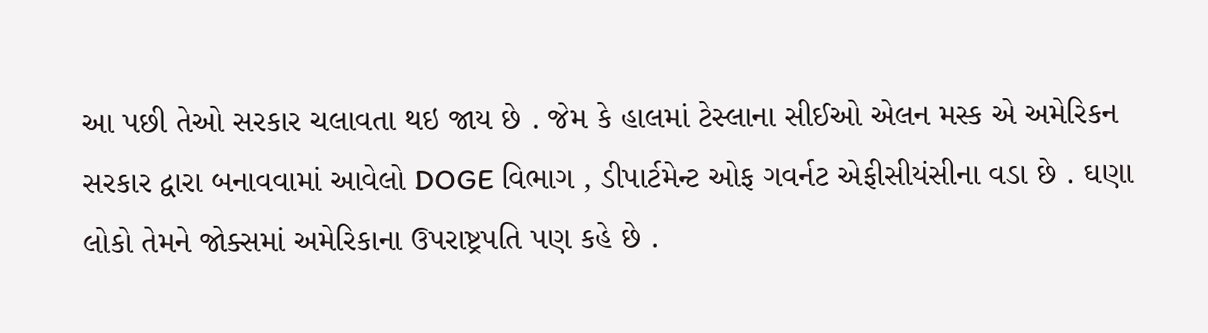આ પછી તેઓ સરકાર ચલાવતા થઇ જાય છે . જેમ કે હાલમાં ટેસ્લાના સીઈઓ એલન મસ્ક એ અમેરિકન સરકાર દ્વારા બનાવવામાં આવેલો DOGE વિભાગ , ડીપાર્ટમેન્ટ ઓફ ગવર્નટ એફીસીયંસીના વડા છે . ઘણા લોકો તેમને જોક્સમાં અમેરિકાના ઉપરાષ્ટ્રપતિ પણ કહે છે .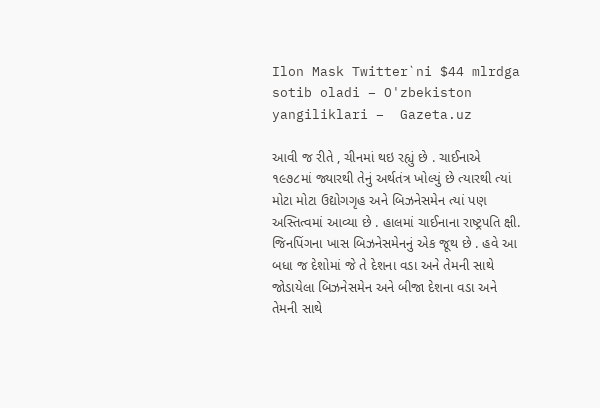Ilon Mask Twitter`ni $44 mlrdga sotib oladi – O'zbekiston yangiliklari –  Gazeta.uz

આવી જ રીતે , ચીનમાં થઇ રહ્યું છે . ચાઈનાએ ૧૯૭૮માં જ્યારથી તેનું અર્થતંત્ર ખોલ્યું છે ત્યારથી ત્યાં મોટા મોટા ઉદ્યોગગૃહ અને બિઝનેસમેન ત્યાં પણ અસ્તિત્વમાં આવ્યા છે . હાલમાં ચાઈનાના રાષ્ટ્રપતિ ક્ષી. જિનપિંગના ખાસ બિઝનેસમેનનું એક જૂથ છે . હવે આ બધા જ દેશોમાં જે તે દેશના વડા અને તેમની સાથે જોડાયેલા બિઝનેસમેન અને બીજા દેશના વડા અને તેમની સાથે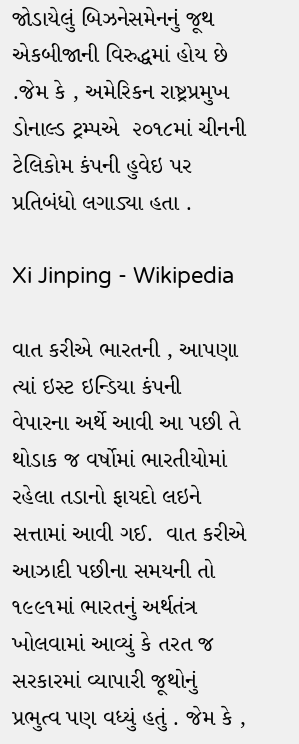જોડાયેલું બિઝનેસમેનનું જૂથ એકબીજાની વિરુદ્ધમાં હોય છે .જેમ કે , અમેરિકન રાષ્ટ્રપ્રમુખ ડોનાલ્ડ ટ્રમ્પએ  ૨૦૧૮માં ચીનની ટેલિકોમ કંપની હુવેઇ પર પ્રતિબંધો લગાડ્યા હતા .

Xi Jinping - Wikipedia

વાત કરીએ ભારતની , આપણા ત્યાં ઇસ્ટ ઇન્ડિયા કંપની  વેપારના અર્થે આવી આ પછી તે થોડાક જ વર્ષોમાં ભારતીયોમાં રહેલા તડાનો ફાયદો લઇને સત્તામાં આવી ગઈ.  વાત કરીએ આઝાદી પછીના સમયની તો ૧૯૯૧માં ભારતનું અર્થતંત્ર ખોલવામાં આવ્યું કે તરત જ સરકારમાં વ્યાપારી જૂથોનું પ્રભુત્વ પણ વધ્યું હતું . જેમ કે ,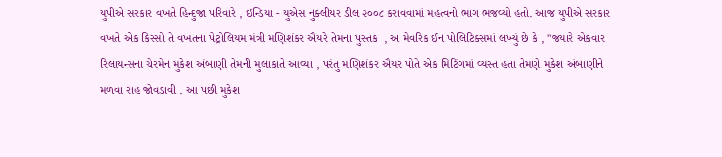યુપીએ સરકાર વખતે હિન્દુજા પરિવારે , ઇન્ડિયા - યુએસ નુક્લીયર ડીલ ૨૦૦૮ કરાવવામાં મહત્વનો ભાગ ભજવ્યો હતો. આજ યુપીએ સરકાર વખતે એક કિસ્સો તે વખતના પેટ્રોલિયમ મંત્રી મણિશંકર ઐયરે તેમના પુસ્તક  , અ મેવરિક ઈન પોલિટિક્સમાં લખ્યું છે કે , "જયારે એકવાર રિલાયન્સના ચેરમેન મુકેશ અંબાણી તેમની મુલાકાતે આવ્યા , પરંતુ મણિશંકર ઐયર પોતે એક મિટિંગમાં વ્યસ્ત હતા તેમણે મુકેશ અંબાણીને મળવા રાહ જોવડાવી . આ પછી મુકેશ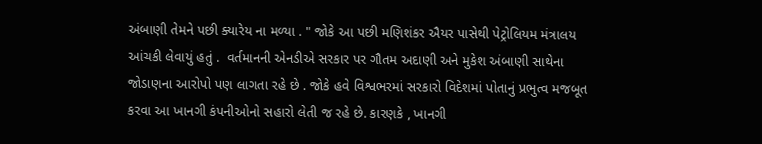અંબાણી તેમને પછી ક્યારેય ના મળ્યા . " જોકે આ પછી મણિશંકર ઐયર પાસેથી પેટ્રોલિયમ મંત્રાલય આંચકી લેવાયું હતું .  વર્તમાનની એનડીએ સરકાર પર ગૌતમ અદાણી અને મુકેશ અંબાણી સાથેના જોડાણના આરોપો પણ લાગતા રહે છે . જોકે હવે વિશ્વભરમાં સરકારો વિદેશમાં પોતાનું પ્રભુત્વ મજબૂત કરવા આ ખાનગી કંપનીઓનો સહારો લેતી જ રહે છે. કારણકે , ખાનગી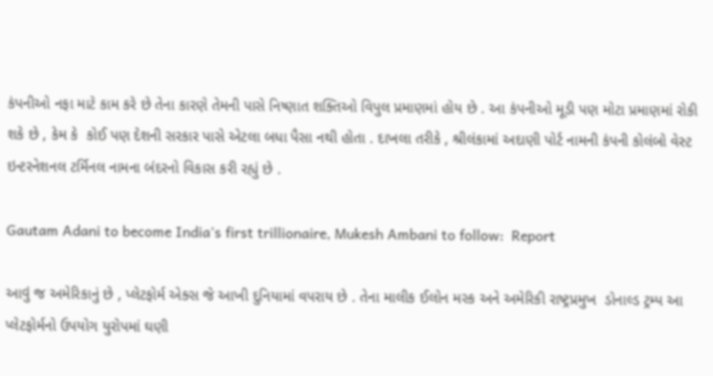કંપનીઓ નફા માટે કામ કરે છે તેના કારણે તેમની પાસે નિષ્ણાત શક્તિઓ વિપુલ પ્રમાણમાં હોય છે . આ કંપનીઓ મૂડી પણ મોટા પ્રમાણમાં રોકી શકે છે , કેમ કે  કોઈ પણ દેશની સરકાર પાસે એટલા બધા પૈસા નથી હોતા . દાખલા તરીકે , શ્રીલંકામાં અદાણી પોર્ટ નામની કંપની કોલંબો વેસ્ટ ઇન્ટરનેશનલ ટર્મિનલ નામના બંદરનો વિકાસ કરી રહ્યું છે .

Gautam Adani to become India's first trillionaire, Mukesh Ambani to follow:  Report

આવું જ અમેરિકાનું છે , પ્લેટફોર્મ એક્સ જે આખી દુનિયામાં વપરાય છે . તેના માલીક ઈલોન મસ્ક અને અમેરિકી રાષ્ટ્રપ્રમુખ  ડોનાલ્ડ ટ્રમ્પ આ પ્લેટફોર્મનો ઉપયોગ યુરોપમાં ઘણી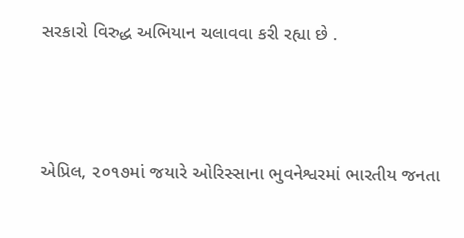સરકારો વિરુદ્ધ અભિયાન ચલાવવા કરી રહ્યા છે .




એપ્રિલ, ૨૦૧૭માં જયારે ઓરિસ્સાના ભુવનેશ્વરમાં ભારતીય જનતા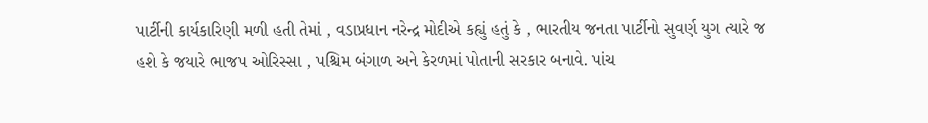પાર્ટીની કાર્યકારિણી મળી હતી તેમાં , વડાપ્રધાન નરેન્દ્ર મોદીએ કહ્યું હતું કે , ભારતીય જનતા પાર્ટીનો સુવર્ણ યુગ ત્યારે જ હશે કે જયારે ભાજપ ઓરિસ્સા , પશ્ચિમ બંગાળ અને કેરળમાં પોતાની સરકાર બનાવે. પાંચ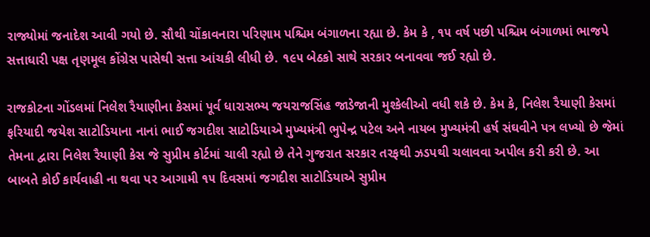રાજ્યોમાં જનાદેશ આવી ગયો છે. સૌથી ચોંકાવનારા પરિણામ પશ્ચિમ બંગાળના રહ્યા છે. કેમ કે , ૧૫ વર્ષ પછી પશ્ચિમ બંગાળમાં ભાજપે સત્તાધારી પક્ષ તૃણમૂલ કોંગ્રેસ પાસેથી સત્તા આંચકી લીધી છે. ૧૯૫ બેઠકો સાથે સરકાર બનાવવા જઈ રહ્યો છે.

રાજકોટના ગોંડલમાં નિલેશ રૈયાણીના કેસમાં પૂર્વ ધારાસભ્ય જયરાજસિંહ જાડેજાની મુશ્કેલીઓ વધી શકે છે. કેમ કે, નિલેશ રૈયાણી કેસમાં ફરિયાદી જયેશ સાટોડિયાના નાનાં ભાઈ જગદીશ સાટોડિયાએ મુખ્યમંત્રી ભુપેન્દ્ર પટેલ અને નાયબ મુખ્યમંત્રી હર્ષ સંઘવીને પત્ર લખ્યો છે જેમાં તેમના દ્વારા નિલેશ રૈયાણી કેસ જે સુપ્રીમ કોર્ટમાં ચાલી રહ્યો છે તેને ગુજરાત સરકાર તરફથી ઝડપથી ચલાવવા અપીલ કરી કરી છે. આ બાબતે કોઈ કાર્યવાહી ના થવા પર આગામી ૧૫ દિવસમાં જગદીશ સાટોડિયાએ સુપ્રીમ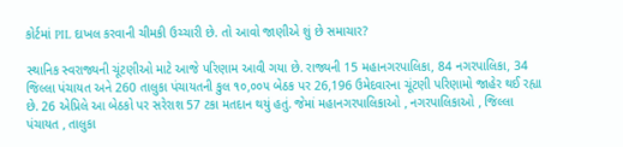કોર્ટમાં PIL દાખલ કરવાની ચીમકી ઉચ્ચારી છે. તો આવો જાણીએ શું છે સમાચાર?

સ્થાનિક સ્વરાજ્યની ચૂંટણીઓ માટે આજે પરિણામ આવી ગયા છે. રાજ્યની 15 મહાનગરપાલિકા, 84 નગરપાલિકા, 34 જિલ્લા પંચાયત અને 260 તાલુકા પંચાયતની કુલ ૧૦,૦૦૫ બેઠક પર 26,196 ઉમેદવારના ચૂંટણી પરિણામો જાહેર થઈ રહ્યા છે. 26 એપ્રિલે આ બેઠકો પર સરેરાશ 57 ટકા મતદાન થયું હતું. જેમાં મહાનગરપાલિકાઓ , નગરપાલિકાઓ , જિલ્લા પંચાયત , તાલુકા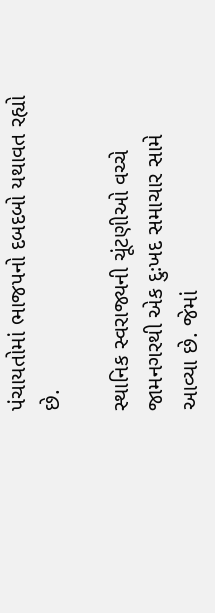પંચાયતોમાં ભાજપનો દબદબો યથાવત રહ્યો છે.

સ્થાનિક સ્વરાજ્યની ચૂંટણીઓ વચ્ચે જામનગરથી એક દુઃખદ સમાચાર સામે આવ્યા છે. જેમાં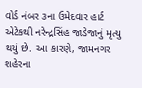વોર્ડ નંબર ૩ના ઉમેદવાર હાર્ટ એટેકથી નરેન્દ્રસિંહ જાડેજાનું મૃત્યુ થયું છે. આ કારણે, જામનગર શહેરના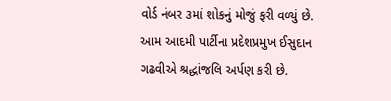વોર્ડ નંબર ૩માં શોકનું મોજું ફરી વળ્યું છે. આમ આદમી પાર્ટીના પ્રદેશપ્રમુખ ઈસુદાન ગઢવીએ શ્રદ્ધાંજલિ અર્પણ કરી છે.